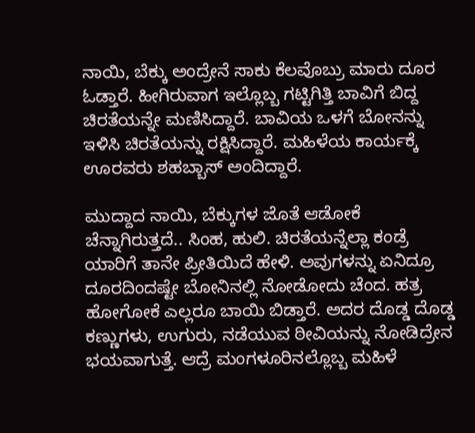ನಾಯಿ, ಬೆಕ್ಕು ಅಂದ್ರೇನೆ ಸಾಕು ಕೆಲವೊಬ್ರು ಮಾರು ದೂರ ಓಡ್ತಾರೆ. ಹೀಗಿರುವಾಗ ಇಲ್ಲೊಬ್ಬ ಗಟ್ಟಿಗಿತ್ತಿ ಬಾವಿಗೆ ಬಿದ್ದ ಚಿರತೆಯನ್ನೇ ಮಣಿಸಿದ್ದಾರೆ. ಬಾವಿಯ ಒಳಗೆ ಬೋನನ್ನು ಇಳಿಸಿ ಚಿರತೆಯನ್ನು ರಕ್ಷಿಸಿದ್ದಾರೆ. ಮಹಿಳೆಯ ಕಾರ್ಯಕ್ಕೆ ಊರವರು ಶಹಬ್ಬಾಸ್ ಅಂದಿದ್ದಾರೆ.

ಮುದ್ದಾದ ನಾಯಿ, ಬೆಕ್ಕುಗಳ ಜೊತೆ ಆಡೋಕೆ ಚೆನ್ನಾಗಿರುತ್ತದೆ.. ಸಿಂಹ, ಹುಲಿ. ಚಿರತೆಯನ್ನೆಲ್ಲಾ ಕಂಡ್ರೆ ಯಾರಿಗೆ ತಾನೇ ಪ್ರೀತಿಯಿದೆ ಹೇಳಿ. ಅವುಗಳನ್ನು ಏನಿದ್ರೂ ದೂರದಿಂದಷ್ಟೇ ಬೋನಿನಲ್ಲಿ ನೋಡೋದು ಚೆಂದ. ಹತ್ರ ಹೋಗೋಕೆ ಎಲ್ಲರೂ ಬಾಯಿ ಬಿಡ್ತಾರೆ. ಅದರ ದೊಡ್ಡ ದೊಡ್ಡ ಕಣ್ಣುಗಳು, ಉಗುರು, ನಡೆಯುವ ಠೀವಿಯನ್ನು ನೋಡಿದ್ರೇನ ಭಯವಾಗುತ್ತೆ. ಆದ್ರೆ ಮಂಗಳೂರಿನಲ್ಲೊಬ್ಬ ಮಹಿಳೆ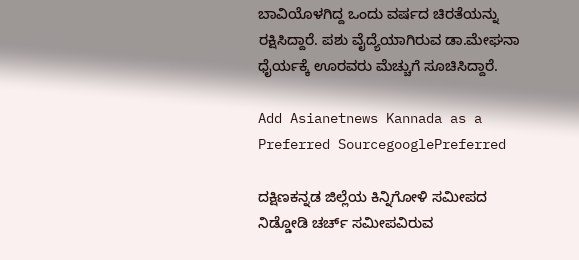ಬಾವಿಯೊಳಗಿದ್ದ ಒಂದು ವರ್ಷದ ಚಿರತೆಯನ್ನು ರಕ್ಷಿಸಿದ್ದಾರೆ. ಪಶು ವೈದ್ಯೆಯಾಗಿರುವ ಡಾ.ಮೇಘನಾ ಧೈರ್ಯಕ್ಕೆ ಊರವರು ಮೆಚ್ಚುಗೆ ಸೂಚಿಸಿದ್ದಾರೆ.

Add Asianetnews Kannada as a Preferred SourcegooglePreferred

ದಕ್ಷಿಣಕನ್ನಡ ಜಿಲ್ಲೆಯ ಕಿನ್ನಿಗೋಳಿ ಸಮೀಪದ ನಿಡ್ಡೋಡಿ ಚರ್ಚ್‌ ಸಮೀಪವಿರುವ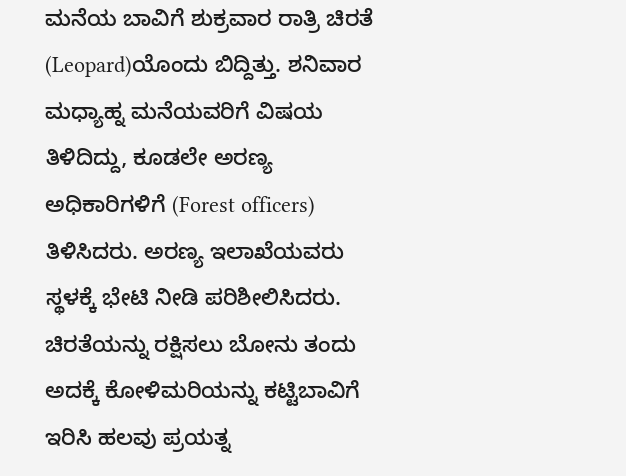ಮನೆಯ ಬಾವಿಗೆ ಶುಕ್ರವಾರ ರಾತ್ರಿ ಚಿರತೆ (Leopard)ಯೊಂದು ಬಿದ್ದಿತ್ತು. ಶನಿವಾರ ಮಧ್ಯಾಹ್ನ ಮನೆಯವರಿಗೆ ವಿಷಯ ತಿಳಿದಿದ್ದು, ಕೂಡಲೇ ಅರಣ್ಯ ಅಧಿಕಾರಿಗಳಿಗೆ (Forest officers) ತಿಳಿಸಿದರು. ಅರಣ್ಯ ಇಲಾಖೆಯವರು ಸ್ಥಳಕ್ಕೆ ಭೇಟಿ ನೀಡಿ ಪರಿಶೀಲಿಸಿದರು. ಚಿರತೆಯನ್ನು ರಕ್ಷಿಸಲು ಬೋನು ತಂದು ಅದಕ್ಕೆ ಕೋಳಿಮರಿಯನ್ನು ಕಟ್ಟಿಬಾವಿಗೆ ಇರಿಸಿ ಹಲವು ಪ್ರಯತ್ನ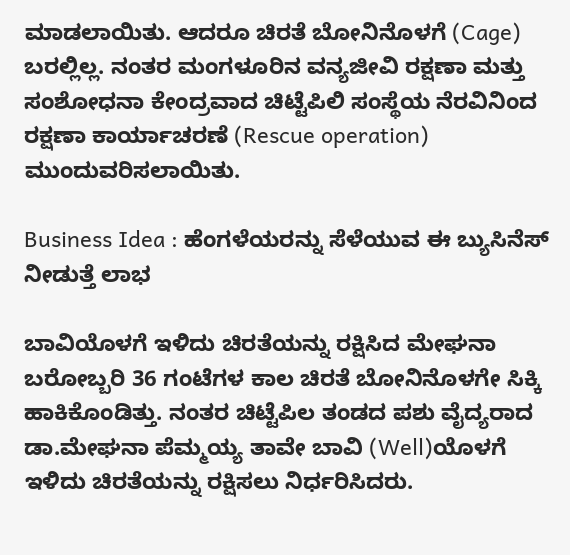ಮಾಡಲಾಯಿತು. ಆದರೂ ಚಿರತೆ ಬೋನಿನೊಳಗೆ (Cage) ಬರಲ್ಲಿಲ್ಲ. ನಂತರ ಮಂಗಳೂರಿನ ವನ್ಯಜೀವಿ ರಕ್ಷಣಾ ಮತ್ತು ಸಂಶೋಧನಾ ಕೇಂದ್ರವಾದ ಚಿಟ್ಟೆಪಿಲಿ ಸಂಸ್ಥೆಯ ನೆರವಿನಿಂದ ರಕ್ಷಣಾ ಕಾರ್ಯಾಚರಣೆ (Rescue operation) ಮುಂದುವರಿಸಲಾಯಿತು.

Business Idea : ಹೆಂಗಳೆಯರನ್ನು ಸೆಳೆಯುವ ಈ ಬ್ಯುಸಿನೆಸ್ ನೀಡುತ್ತೆ ಲಾಭ

ಬಾವಿಯೊಳಗೆ ಇಳಿದು ಚಿರತೆಯನ್ನು ರಕ್ಷಿಸಿದ ಮೇಘನಾ
ಬರೋಬ್ಬರಿ 36 ಗಂಟೆಗಳ ಕಾಲ ಚಿರತೆ ಬೋನಿನೊಳಗೇ ಸಿಕ್ಕಿ ಹಾಕಿಕೊಂಡಿತ್ತು. ನಂತರ ಚಿಟ್ಟೆಪಿಲ ತಂಡದ ಪಶು ವೈದ್ಯರಾದ ಡಾ.ಮೇಘನಾ ಪೆಮ್ಮಯ್ಯ ತಾವೇ ಬಾವಿ (Well)ಯೊಳಗೆ ಇಳಿದು ಚಿರತೆಯನ್ನು ರಕ್ಷಿಸಲು ನಿರ್ಧರಿಸಿದರು.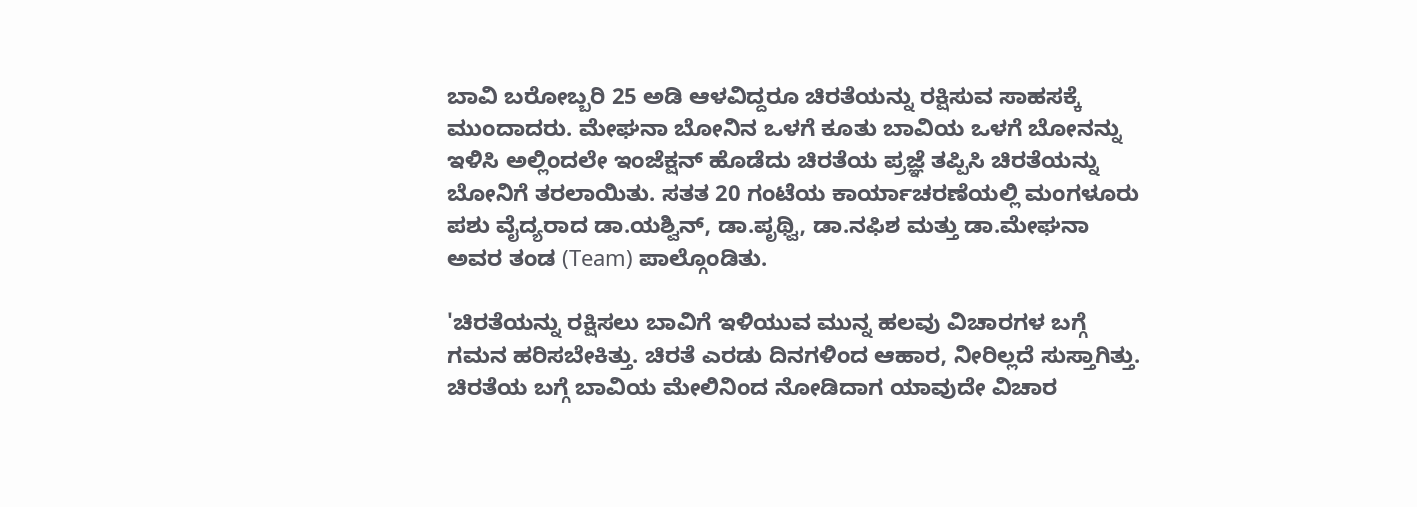ಬಾವಿ ಬರೋಬ್ಬರಿ 25 ಅಡಿ ಆಳವಿದ್ದರೂ ಚಿರತೆಯನ್ನು ರಕ್ಷಿಸುವ ಸಾಹಸಕ್ಕೆ ಮುಂದಾದರು. ಮೇಘನಾ ಬೋನಿನ ಒಳಗೆ ಕೂತು ಬಾವಿಯ ಒಳಗೆ ಬೋನನ್ನು ಇಳಿಸಿ ಅಲ್ಲಿಂದಲೇ ಇಂಜೆಕ್ಷನ್‌ ಹೊಡೆದು ಚಿರತೆಯ ಪ್ರಜ್ಞೆ ತಪ್ಪಿಸಿ ಚಿರತೆಯನ್ನು ಬೋನಿಗೆ ತರಲಾಯಿತು. ಸತತ 20 ಗಂಟೆಯ ಕಾರ್ಯಾಚರಣೆಯಲ್ಲಿ ಮಂಗಳೂರು ಪಶು ವೈದ್ಯರಾದ ಡಾ.ಯಶ್ವಿನ್‌, ಡಾ.ಪೃಥ್ವಿ, ಡಾ.ನಫಿಶ ಮತ್ತು ಡಾ.ಮೇಘನಾ ಅವರ ತಂಡ (Team) ಪಾಲ್ಗೊಂಡಿತು.

'ಚಿರತೆಯನ್ನು ರಕ್ಷಿಸಲು ಬಾವಿಗೆ ಇಳಿಯುವ ಮುನ್ನ ಹಲವು ವಿಚಾರಗಳ ಬಗ್ಗೆ ಗಮನ ಹರಿಸಬೇಕಿತ್ತು. ಚಿರತೆ ಎರಡು ದಿನಗಳಿಂದ ಆಹಾರ, ನೀರಿಲ್ಲದೆ ಸುಸ್ತಾಗಿತ್ತು. ಚಿರತೆಯ ಬಗ್ಗೆ ಬಾವಿಯ ಮೇಲಿನಿಂದ ನೋಡಿದಾಗ ಯಾವುದೇ ವಿಚಾರ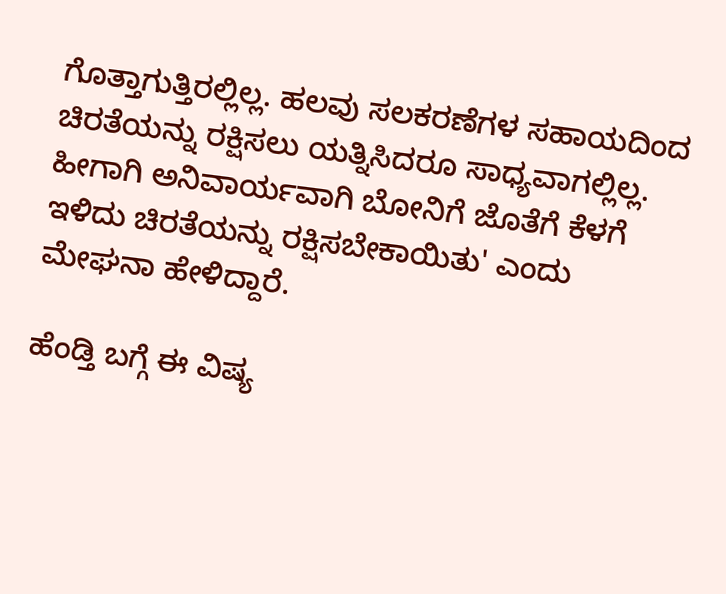ಗೊತ್ತಾಗುತ್ತಿರಲ್ಲಿಲ್ಲ. ಹಲವು ಸಲಕರಣೆಗಳ ಸಹಾಯದಿಂದ ಚಿರತೆಯನ್ನು ರಕ್ಷಿಸಲು ಯತ್ನಿಸಿದರೂ ಸಾಧ್ಯವಾಗಲ್ಲಿಲ್ಲ. ಹೀಗಾಗಿ ಅನಿವಾರ್ಯವಾಗಿ ಬೋನಿಗೆ ಜೊತೆಗೆ ಕೆಳಗೆ ಇಳಿದು ಚಿರತೆಯನ್ನು ರಕ್ಷಿಸಬೇಕಾಯಿತು' ಎಂದು ಮೇಘನಾ ಹೇಳಿದ್ದಾರೆ.

ಹೆಂಡ್ತಿ ಬಗ್ಗೆ ಈ ವಿಷ್ಯ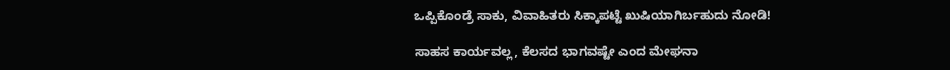ಒಪ್ಪಿಕೊಂಡ್ರೆ ಸಾಕು, ವಿವಾಹಿತರು ಸಿಕ್ಕಾಪಟ್ಟೆ ಖುಷಿಯಾಗಿರ್ಬಹುದು ನೋಡಿ!

ಸಾಹಸ ಕಾರ್ಯವಲ್ಲ, ಕೆಲಸದ ಭಾಗವಷ್ಟೇ ಎಂದ ಮೇಘನಾ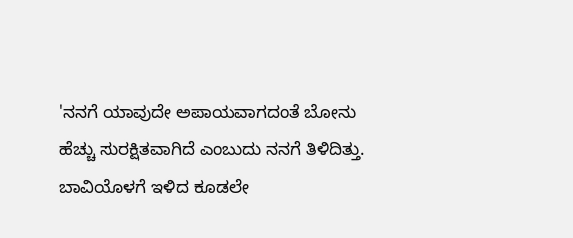'ನನಗೆ ಯಾವುದೇ ಅಪಾಯವಾಗದಂತೆ ಬೋನು ಹೆಚ್ಚು ಸುರಕ್ಷಿತವಾಗಿದೆ ಎಂಬುದು ನನಗೆ ತಿಳಿದಿತ್ತು. ಬಾವಿಯೊಳಗೆ ಇಳಿದ ಕೂಡಲೇ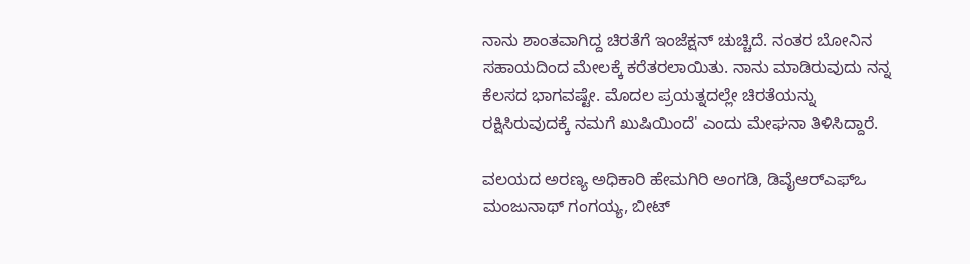ನಾನು ಶಾಂತವಾಗಿದ್ದ ಚಿರತೆಗೆ ಇಂಜೆಕ್ಷನ್ ಚುಚ್ಚಿದೆ. ನಂತರ ಬೋನಿನ ಸಹಾಯದಿಂದ ಮೇಲಕ್ಕೆ ಕರೆತರಲಾಯಿತು. ನಾನು ಮಾಡಿರುವುದು ನನ್ನ ಕೆಲಸದ ಭಾಗವಷ್ಟೇ. ಮೊದಲ ಪ್ರಯತ್ನದಲ್ಲೇ ಚಿರತೆಯನ್ನು ರಕ್ಷಿಸಿರುವುದಕ್ಕೆ ನಮಗೆ ಖುಷಿಯಿಂದೆ' ಎಂದು ಮೇಘನಾ ತಿಳಿಸಿದ್ದಾರೆ.

ವಲಯದ ಅರಣ್ಯ ಅಧಿಕಾರಿ ಹೇಮಗಿರಿ ಅಂಗಡಿ, ಡಿವೈಆರ್‌ಎಫ್‌ಒ ಮಂಜುನಾಥ್‌ ಗಂಗಯ್ಯ, ಬೀಟ್‌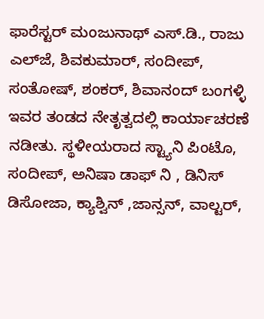ಫಾರೆಸ್ಟರ್‌ ಮಂಜುನಾಥ್‌ ಎಸ್‌.ಡಿ., ರಾಜು ಎಲ್‌ಜೆ, ಶಿವಕುಮಾರ್‌, ಸಂದೀಪ್‌, ಸಂತೋಷ್‌, ಶಂಕರ್‌, ಶಿವಾನಂದ್‌ ಬಂಗಳ್ಳಿ ಇವರ ತಂಡದ ನೇತೃತ್ವದಲ್ಲಿ ಕಾರ್ಯಾಚರಣೆ ನಡೀತು. ಸ್ಥಳೀಯರಾದ ಸ್ಟ್ಯಾನಿ ಪಿಂಟೊ, ಸಂದೀಪ್‌, ಅನಿಷಾ ಡಾಫ್‌ ನಿ , ಡಿನಿಸ್‌ ಡಿಸೋಜಾ, ಕ್ಯಾಶ್ವಿನ್‌ ,ಜಾನ್ಸನ್‌, ವಾಲ್ಟರ್‌,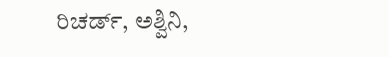ರಿಚರ್ಡ್‌, ಅಶ್ವಿನಿ,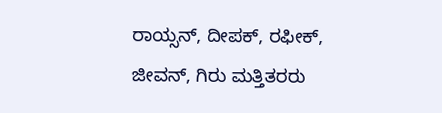ರಾಯ್ಸನ್‌, ದೀಪಕ್‌, ರಫೀಕ್‌, ಜೀವನ್‌, ಗಿರು ಮತ್ತಿತರರು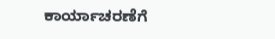ಕಾರ್ಯಾಚರಣೆಗೆ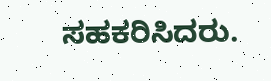ಸಹಕರಿಸಿದರು.